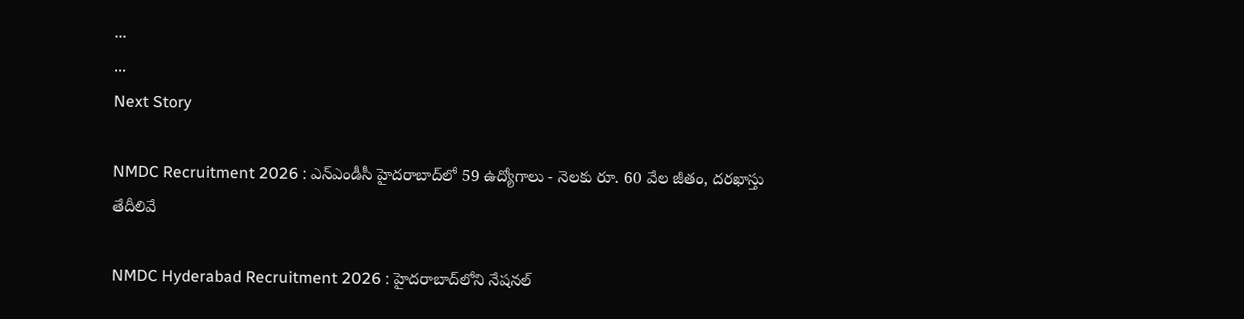...
...
Next Story

NMDC Recruitment 2026 : ఎన్‌ఎండీసీ హైదరాబాద్‌లో 59 ఉద్యోగాలు - నెలకు రూ. 60 వేల జీతం, దరఖాస్తు తేదీలివే

NMDC Hyderabad Recruitment 2026 : హైదరాబాద్‌లోని నేషనల్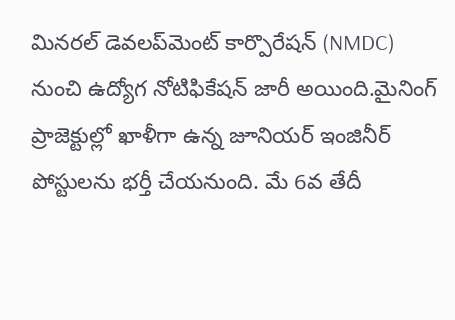మినరల్ డెవలప్‌మెంట్ కార్పొరేషన్ (NMDC) నుంచి ఉద్యోగ నోటిఫికేషన్ జారీ అయింది.మైనింగ్ ప్రాజెక్టుల్లో ఖాళీగా ఉన్న జూనియర్ ఇంజినీర్ పోస్టులను భర్తీ చేయనుంది. మే 6వ తేదీ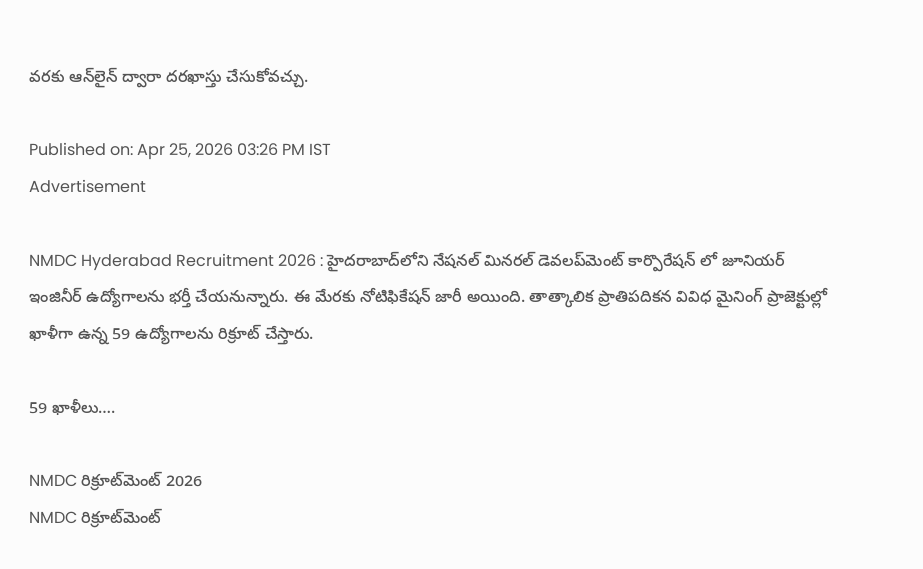వరకు ఆన్‌లైన్ ద్వారా దరఖాస్తు చేసుకోవచ్చు.

Published on: Apr 25, 2026 03:26 PM IST
Advertisement

NMDC Hyderabad Recruitment 2026 : హైదరాబాద్‌లోని నేషనల్ మినరల్ డెవలప్‌మెంట్ కార్పొరేషన్ లో జూనియర్ ఇంజినీర్ ఉద్యోగాలను భర్తీ చేయనున్నారు. ఈ మేరకు నోటిఫికేషన్ జారీ అయింది. తాత్కాలిక ప్రాతిపదికన వివిధ మైనింగ్ ప్రాజెక్టుల్లో ఖాళీగా ఉన్న 59 ఉద్యోగాలను రిక్రూట్ చేస్తారు.

59 ఖాళీలు….

NMDC రిక్రూట్‌మెంట్ 2026
NMDC రిక్రూట్‌మెంట్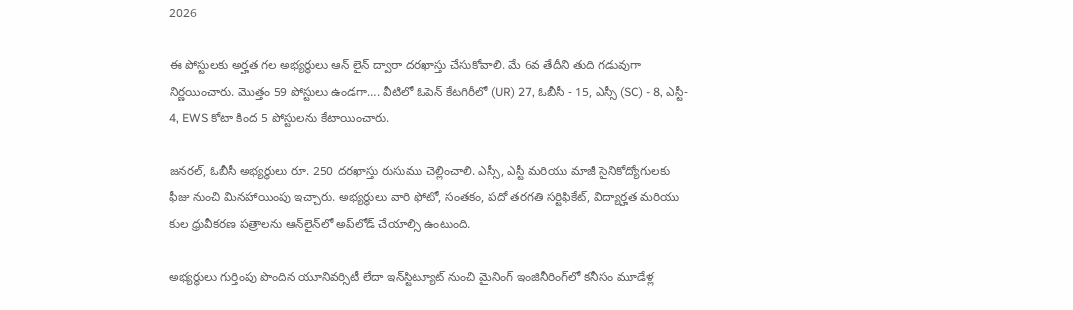2026

ఈ పోస్టులకు అర్హత గల అభ్యర్థులు ఆన్ లైన్ ద్వారా దరఖాస్తు చేసుకోవాలి. మే 6వ తేదీని తుది గడువుగా నిర్ణయించారు. మొత్తం 59 పోస్టులు ఉండగా…. వీటిలో ఓపెన్ కేటగిరీలో (UR) 27, ఓబీసీ - 15, ఎస్సీ (SC) - 8, ఎస్టీ- 4, EWS కోటా కింద 5 పోస్టులను కేటాయించారు.

జనరల్, ఓబీసీ అభ్యర్థులు రూ. 250 దరఖాస్తు రుసుము చెల్లించాలి. ఎస్సీ, ఎస్టీ మరియు మాజీ సైనికోద్యోగులకు ఫీజు నుంచి మినహాయింపు ఇచ్చారు. అభ్యర్థులు వారి ఫోటో, సంతకం, పదో తరగతి సర్టిఫికేట్, విద్యార్హత మరియు కుల ధ్రువీకరణ పత్రాలను ఆన్‌లైన్‌లో అప్‌లోడ్ చేయాల్సి ఉంటుంది.

అభ్యర్థులు గుర్తింపు పొందిన యూనివర్సిటీ లేదా ఇన్‌స్టిట్యూట్ నుంచి మైనింగ్ ఇంజినీరింగ్‌లో కనీసం మూడేళ్ల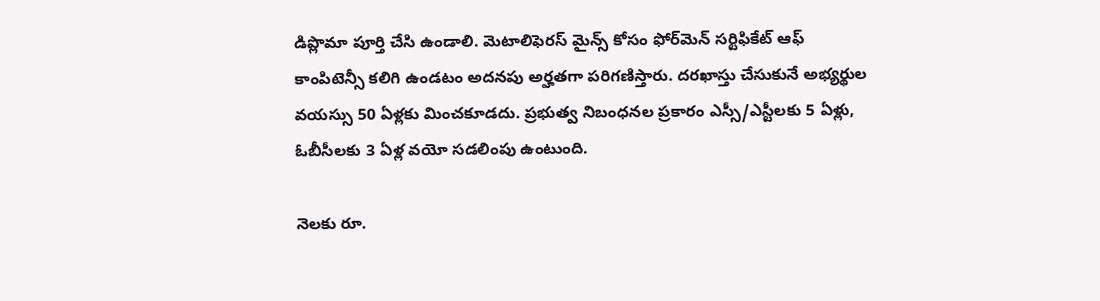డిప్లొమా పూర్తి చేసి ఉండాలి. మెటాలిఫెరస్ మైన్స్ కోసం ఫోర్‌మెన్ సర్టిఫికేట్ ఆఫ్ కాంపిటెన్సీ కలిగి ఉండటం అదనపు అర్హతగా పరిగణిస్తారు. దరఖాస్తు చేసుకునే అభ్యర్థుల వయస్సు 50 ఏళ్లకు మించకూడదు. ప్రభుత్వ నిబంధనల ప్రకారం ఎస్సీ/ఎస్టీలకు 5 ఏళ్లు, ఓబీసీలకు 3 ఏళ్ల వయో సడలింపు ఉంటుంది.

నెలకు రూ.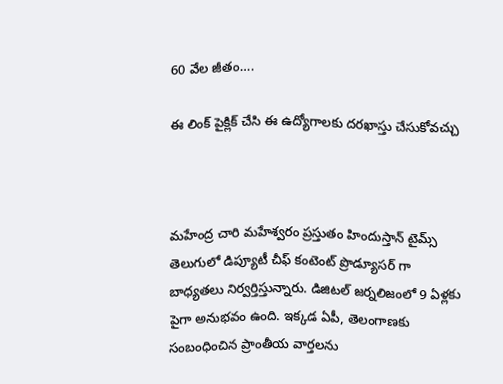60 వేల జీతం….

ఈ లింక్ పైక్లిక్ చేసి ఈ ఉద్యోగాలకు దరఖాస్తు చేసుకోవచ్చు



మహేంద్ర చారి మహేశ్వరం ప్రస్తుతం హిందుస్తాన్ టైమ్స్ తెలుగులో డిప్యూటీ చీఫ్ కంటెంట్ ప్రొడ్యూసర్ గా బాధ్యతలు నిర్వర్తిస్తున్నారు. డిజిటల్ జర్నలిజంలో 9 ఏళ్లకు పైగా అనుభవం ఉంది. ఇక్కడ ఏపీ, తెలంగాణకు సంబంధించిన ప్రాంతీయ వార్తలను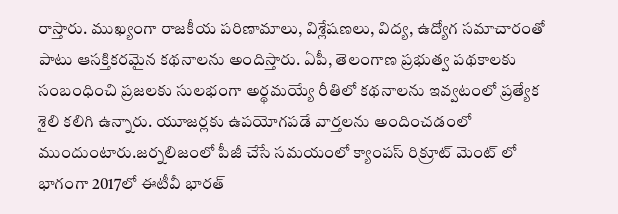రాస్తారు. ముఖ్యంగా రాజకీయ పరిణామాలు, విశ్లేషణలు, విద్య, ఉద్యోగ సమాచారంతో పాటు ఆసక్తికరమైన కథనాలను అందిస్తారు. ఏపీ, తెలంగాణ ప్రభుత్వ పథకాలకు సంబంధించి ప్రజలకు సులభంగా అర్థమయ్యే రీతిలో కథనాలను ఇవ్వటంలో ప్రత్యేక శైలి కలిగి ఉన్నారు. యూజర్లకు ఉపయోగపడే వార్తలను అందించడంలో ముందుంటారు.జర్నలిజంలో పీజీ చేసే సమయంలో క్యాంపస్ రిక్రూట్ మెంట్ లో భాగంగా 2017లో ఈటీవీ భారత్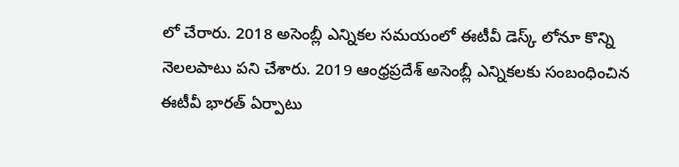లో చేరారు. 2018 అసెంబ్లీ ఎన్నికల సమయంలో ఈటీవీ డెస్క్ లోనూ కొన్ని నెలలపాటు పని చేశారు. 2019 ఆంధ్రప్రదేశ్ అసెంబ్లీ ఎన్నికలకు సంబంధించిన ఈటీవీ భారత్ ఏర్పాటు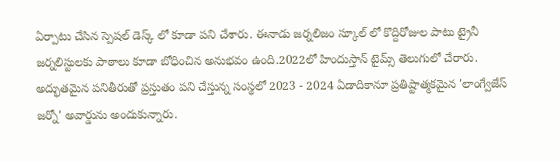ఏర్పాటు చేసిన స్పెషల్ డెస్క్ లో కూడా పని చేశారు. ఈనాడు జర్నలిజం స్కూల్ లో కొద్దిరోజుల పాటు ట్రైనీ జర్నలిస్టులకు పాఠాలు కూడా బోధించిన అనుభవం ఉంది.2022లో హిందుస్తాన్ టైమ్స్ తెలుగులో చేరారు. అద్భుతమైన పనితీరుతో ప్రస్తుతం పని చేస్తున్న సంస్థలో 2023 - 2024 ఏడాదికానూ ప్రతిష్టాత్మకమైన 'లాంగ్వేజేస్ జర్నో' అవార్డును అందుకున్నారు.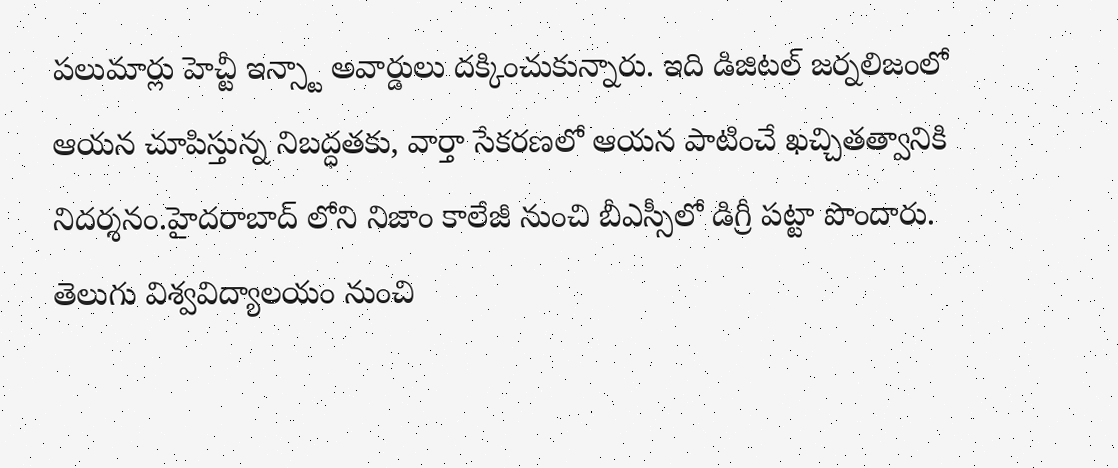పలుమార్లు హెచ్టీ ఇన్స్టా అవార్డులు దక్కించుకున్నారు. ఇది డిజిటల్ జర్నలిజంలో ఆయన చూపిస్తున్న నిబద్ధతకు, వార్తా సేకరణలో ఆయన పాటించే ఖచ్చితత్వానికి నిదర్శనం.హైదరాబాద్ లోని నిజాం కాలేజీ నుంచి బీఎస్సీలో డిగ్రీ పట్టా పొందారు. తెలుగు విశ్వవిద్యాలయం నుంచి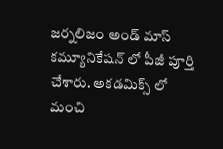జర్నలిజం అండ్ మాస్ కమ్యూనికేషన్ లో పీజీ పూర్తి చేశారు. అకడమిక్స్ లో మంచి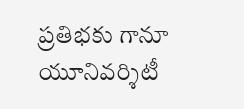ప్రతిభకు గానూ యూనివర్శిటీ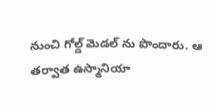నుంచి గోల్డ్ మెడల్ ను పొందారు. ఆ తర్వాత ఉస్మానియా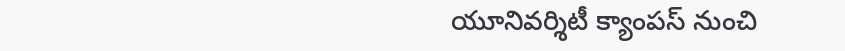యూనివర్శిటీ క్యాంపస్ నుంచి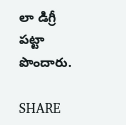లా డిగ్రీ పట్టా పొందారు.

SHARE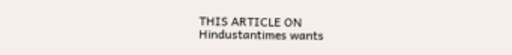THIS ARTICLE ON
Hindustantimes wants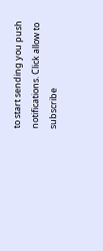to start sending you push notifications. Click allow to subscribe